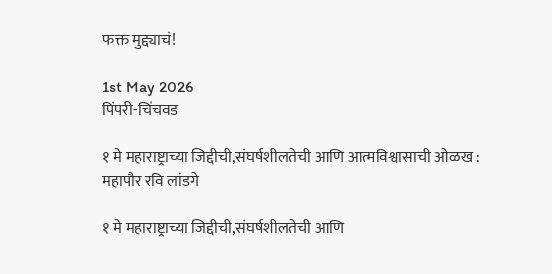फक्त मुद्द्याचं!

1st May 2026
पिंपरी-चिंचवड

१ मे महाराष्ट्राच्या जिद्दीची,संघर्षशीलतेची आणि आत्मविश्वासाची ओळख : महापौर रवि लांडगे

१ मे महाराष्ट्राच्या जिद्दीची,संघर्षशीलतेची आणि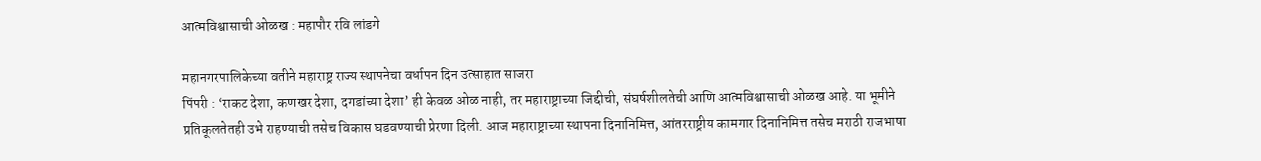आत्मविश्वासाची ओळख : महापौर रवि लांडगे

महानगरपालिकेच्या वतीने महाराष्ट्र राज्य स्थापनेचा वर्धापन दिन उत्साहात साजरा
पिंपरी : ‘राकट देशा, कणखर देशा, दगडांच्या देशा’ ही केवळ ओळ नाही, तर महाराष्ट्राच्या जिद्दीची, संघर्षशीलतेची आणि आत्मविश्वासाची ओळख आहे. या भूमीने प्रतिकूलतेतही उभे राहण्याची तसेच विकास घडवण्याची प्रेरणा दिली. आज महाराष्ट्राच्या स्थापना दिनानिमित्त, आंतरराष्ट्रीय कामगार दिनानिमित्त तसेच मराठी राजभाषा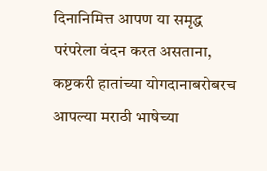दिनानिमित्त आपण या समृद्ध परंपरेला वंदन करत असताना, कष्टकरी हातांच्या योगदानाबरोबरच आपल्या मराठी भाषेच्या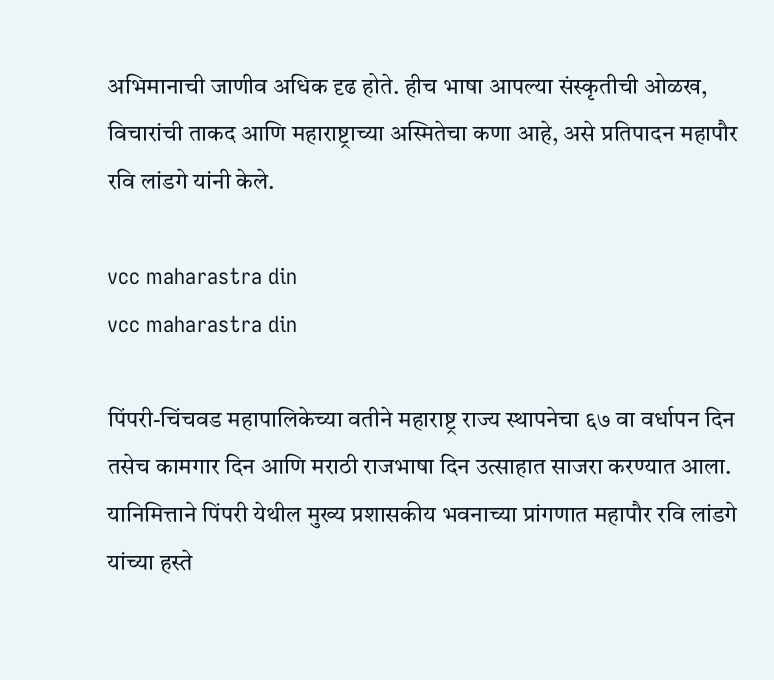अभिमानाची जाणीव अधिक दृढ होते. हीच भाषा आपल्या संस्कृतीची ओळख, विचारांची ताकद आणि महाराष्ट्राच्या अस्मितेचा कणा आहे, असे प्रतिपादन महापौर रवि लांडगे यांनी केले.

vcc maharastra din
vcc maharastra din

पिंपरी-चिंचवड महापालिकेच्या वतीने महाराष्ट्र राज्य स्थापनेचा ६७ वा वर्धापन दिन तसेच कामगार दिन आणि मराठी राजभाषा दिन उत्साहात साजरा करण्यात आला. यानिमित्ताने पिंपरी येथील मुख्य प्रशासकीय भवनाच्या प्रांगणात महापौर रवि लांडगे यांच्या हस्ते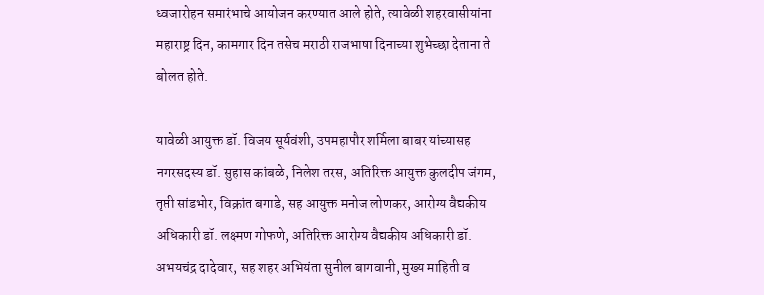ध्वजारोहन समारंभाचे आयोजन करण्यात आले होते, त्यावेळी शहरवासीयांना महाराष्ट्र दिन, कामगार दिन तसेच मराठी राजभाषा दिनाच्या शुभेच्छा देताना ते बोलत होते.

यावेळी आयुक्त डॉ. विजय सूर्यवंशी, उपमहापौर शर्मिला बाबर यांच्यासह नगरसदस्य डॉ. सुहास कांबळे, निलेश तरस, अतिरिक्त आयुक्त कुलदीप जंगम, तृप्ती सांडभोर, विक्रांत बगाडे, सह आयुक्त मनोज लोणकर, आरोग्य वैद्यकीय अधिकारी डॉ. लक्ष्मण गोफणे, अतिरिक्त आरोग्य वैद्यकीय अधिकारी डॉ. अभयचंद्र दादेवार, सह शहर अभियंता सुनील बागवानी, मुख्य माहिती व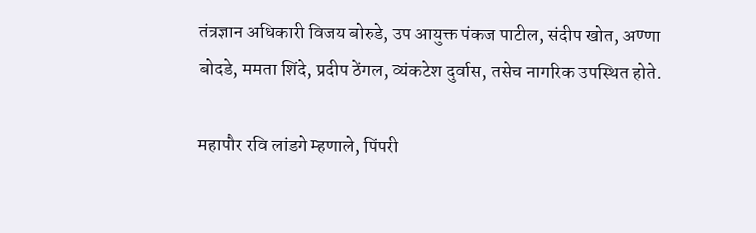तंत्रज्ञान अधिकारी विजय बोरुडे, उप आयुक्त पंकज पाटील, संदीप खोत, अण्णा बोदडे, ममता शिंदे, प्रदीप ठेंगल, व्यंकटेश दुर्वास, तसेच नागरिक उपस्थित होते.

महापौर रवि लांडगे म्हणाले, पिंपरी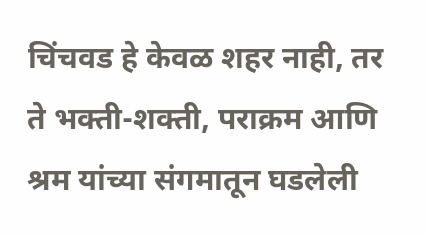चिंचवड हे केवळ शहर नाही, तर ते भक्ती-शक्ती, पराक्रम आणि श्रम यांच्या संगमातून घडलेली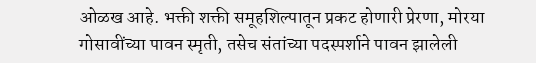ओळख आहे. भक्ती शक्ती समूहशिल्पातून प्रकट होणारी प्रेरणा, मोरया गोसावींच्या पावन स्मृती, तसेच संतांच्या पदस्पर्शाने पावन झालेली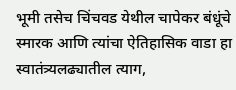भूमी तसेच चिंचवड येथील चापेकर बंधूंचे स्मारक आणि त्यांचा ऐतिहासिक वाडा हा स्वातंत्र्यलढ्यातील त्याग,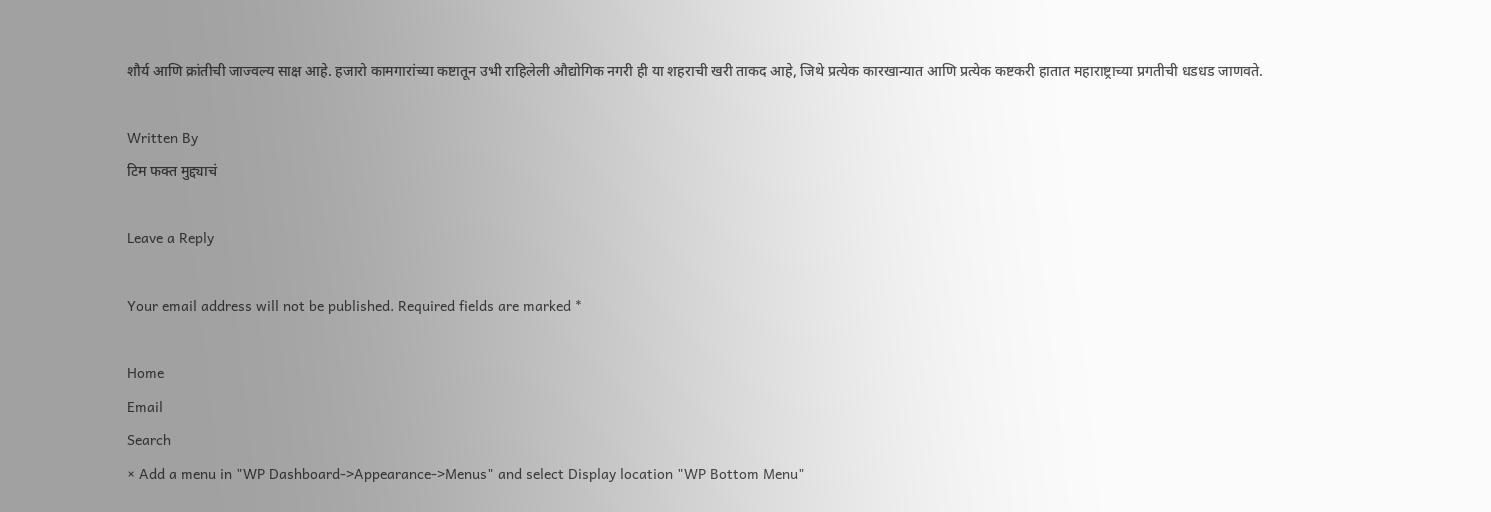शौर्य आणि क्रांतीची जाज्वल्य साक्ष आहे. हजारो कामगारांच्या कष्टातून उभी राहिलेली औद्योगिक नगरी ही या शहराची खरी ताकद आहे, जिथे प्रत्येक कारखान्यात आणि प्रत्येक कष्टकरी हातात महाराष्ट्राच्या प्रगतीची धडधड जाणवते.

Written By
टिम फक्त मुद्द्याचं

Leave a Reply

Your email address will not be published. Required fields are marked *

Home
Email
Search
× Add a menu in "WP Dashboard->Appearance->Menus" and select Display location "WP Bottom Menu"